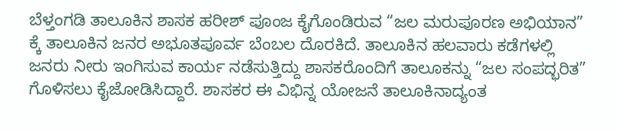ಬೆಳ್ತಂಗಡಿ ತಾಲೂಕಿನ ಶಾಸಕ ಹರೀಶ್ ಪೂಂಜ ಕೈಗೊಂಡಿರುವ “ಜಲ ಮರುಪೂರಣ ಅಭಿಯಾನ” ಕ್ಕೆ ತಾಲೂಕಿನ ಜನರ ಅಭೂತಪೂರ್ವ ಬೆಂಬಲ ದೊರಕಿದೆ. ತಾಲೂಕಿನ ಹಲವಾರು ಕಡೆಗಳಲ್ಲಿ ಜನರು ನೀರು ಇಂಗಿಸುವ ಕಾರ್ಯ ನಡೆಸುತ್ತಿದ್ದು ಶಾಸಕರೊಂದಿಗೆ ತಾಲೂಕನ್ನು “ಜಲ ಸಂಪದ್ಭರಿತ” ಗೊಳಿಸಲು ಕೈಜೋಡಿಸಿದ್ದಾರೆ. ಶಾಸಕರ ಈ ವಿಭಿನ್ನ ಯೋಜನೆ ತಾಲೂಕಿನಾದ್ಯಂತ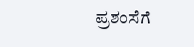ಪ್ರಶಂಸೆಗೆ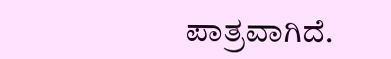ಪಾತ್ರವಾಗಿದೆ.